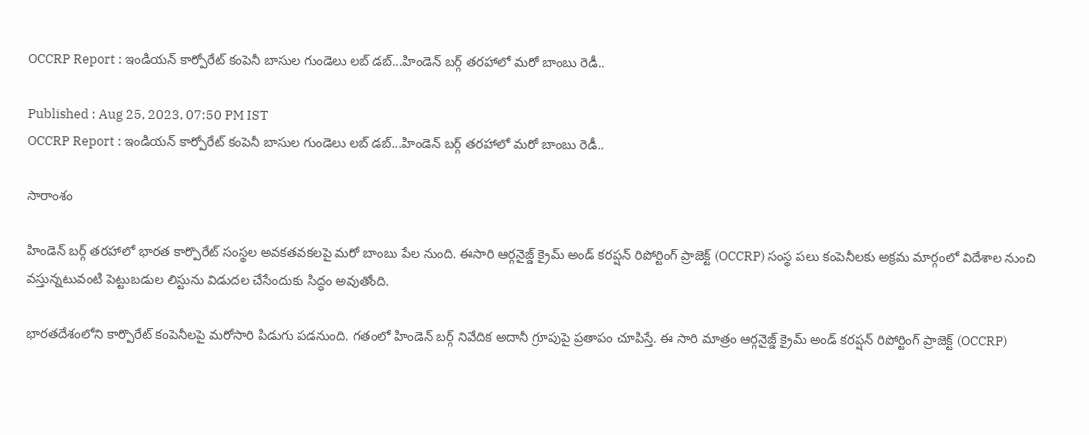OCCRP Report : ఇండియన్ కార్పోరేట్ కంపెనీ బాసుల గుండెలు లబ్ డబ్...హిండెన్ బర్గ్ తరహాలో మరో బాంబు రెడీ..

Published : Aug 25, 2023, 07:50 PM IST
OCCRP Report : ఇండియన్ కార్పోరేట్ కంపెనీ బాసుల గుండెలు లబ్ డబ్...హిండెన్ బర్గ్ తరహాలో మరో బాంబు రెడీ..

సారాంశం

హిండెన్ బర్గ్ తరహాలో భారత కార్పొరేట్ సంస్థల అవకతవకలపై మరో బాంబు పేల నుంది. ఈసారి ఆర్గనైజ్డ్ క్రైమ్ అండ్ కరప్షన్ రిపోర్టింగ్ ప్రాజెక్ట్ (OCCRP) సంస్థ పలు కంపెనీలకు అక్రమ మార్గంలో విదేశాల నుంచి వస్తున్నటువంటి పెట్టుబడుల లిస్టును విడుదల చేసేందుకు సిద్ధం అవుతోంది.

భారతదేశంలోని కార్పొరేట్ కంపెనీలపై మరోసారి పిడుగు పడనుంది. గతంలో హిండెన్ బర్గ్ నివేదిక అదానీ గ్రూపుపై ప్రతాపం చూపిస్తే. ఈ సారి మాత్రం ఆర్గనైజ్డ్ క్రైమ్ అండ్ కరప్షన్ రిపోర్టింగ్ ప్రాజెక్ట్ (OCCRP)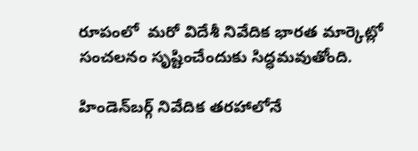రూపంలో  మరో విదేశీ నివేదిక భారత మార్కెట్లో సంచలనం సృష్టించేందుకు సిద్ధమవుతోంది.

హిండెన్‌బర్గ్ నివేదిక తరహాలోనే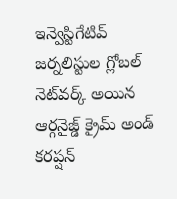ఇన్వెస్టిగేటివ్  జర్నలిస్టుల గ్లోబల్ నెట్‌వర్క్ అయిన ఆర్గనైజ్డ్ క్రైమ్ అండ్ కరప్షన్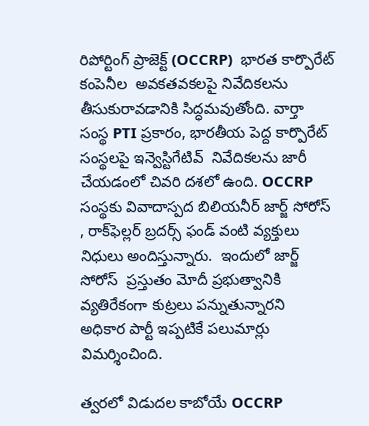రిపోర్టింగ్ ప్రాజెక్ట్ (OCCRP)  భారత కార్పొరేట్ కంపెనీల  అవకతవకలపై నివేదికలను తీసుకురావడానికి సిద్ధమవుతోంది. వార్తా సంస్థ PTI ప్రకారం, భారతీయ పెద్ద కార్పొరేట్ సంస్థలపై ఇన్వెస్టిగేటివ్  నివేదికలను జారీ చేయడంలో చివరి దశలో ఉంది. OCCRP సంస్థకు వివాదాస్పద బిలియనీర్ జార్జ్ సోరోస్ , రాక్‌ఫెల్లర్ బ్రదర్స్ ఫండ్ వంటి వ్యక్తులు నిధులు అందిస్తున్నారు.  ఇందులో జార్జ్ సోరోస్  ప్రస్తుతం మోదీ ప్రభుత్వానికి వ్యతిరేకంగా కుట్రలు పన్నుతున్నారని  అధికార పార్టీ ఇప్పటికే పలుమార్లు విమర్శించింది.

త్వరలో విడుదల కాబోయే OCCRP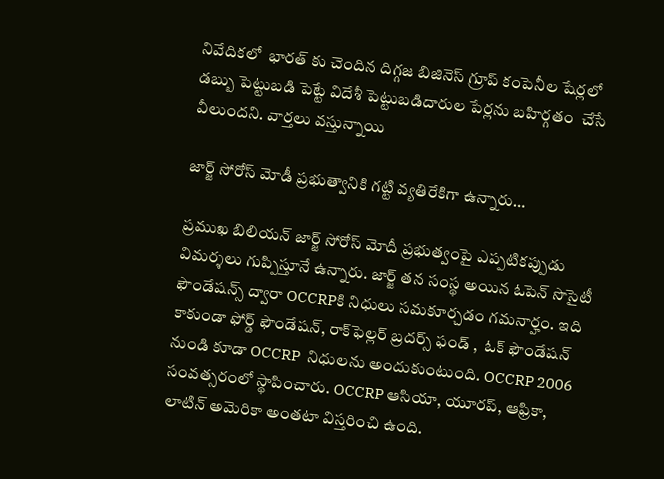నివేదికలో  భారత్ కు చెందిన దిగ్గజ బిజినెస్ గ్రూప్ కంపెనీల షేర్లలో డబ్బు పెట్టుబడి పెట్టే విదేశీ పెట్టుబడిదారుల పేర్లను బహిర్గతం  చేసే వీలుందని. వార్తలు వస్తున్నాయి

జార్జ్ సోరోస్ మోడీ ప్రభుత్వానికి గట్టి వ్యతిరేకిగా ఉన్నారు…

ప్రముఖ బిలియన్ జార్జ్ సోరోస్‌ మోదీ ప్రభుత్వంపై ఎప్పటికప్పుడు విమర్శలు గుప్పిస్తూనే ఉన్నారు. జార్జ్ తన సంస్థ అయిన ఓపెన్ సొసైటీ ఫౌండేషన్స్ ద్వారా OCCRPకి నిధులు సమకూర్చడం గమనార్హం. ఇది కాకుండా ఫోర్డ్ ఫౌండేషన్, రాక్‌ఫెల్లర్ బ్రదర్స్ ఫండ్ ,  ఓక్ ఫౌండేషన్ నుండి కూడా OCCRP  నిధులను అందుకుంటుంది. OCCRP 2006 సంవత్సరంలో స్థాపించారు. OCCRP ఆసియా, యూరప్, ఆఫ్రికా, లాటిన్ అమెరికా అంతటా విస్తరించి ఉంది.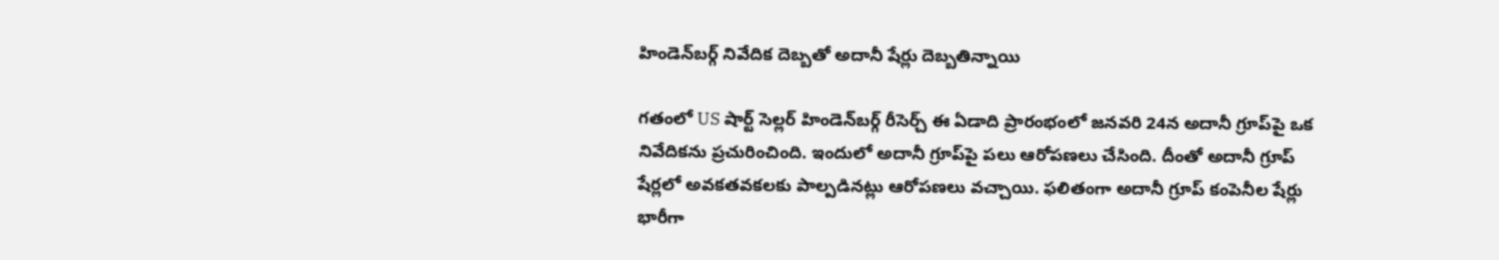హిండెన్‌బర్గ్ నివేదిక దెబ్బతో అదానీ షేర్లు దెబ్బతిన్నాయి

గతంలో US షార్ట్ సెల్లర్ హిండెన్‌బర్గ్ రీసెర్చ్ ఈ ఏడాది ప్రారంభంలో జనవరి 24న అదానీ గ్రూప్‌పై ఒక నివేదికను ప్రచురించింది. ఇందులో అదానీ గ్రూప్‌పై పలు ఆరోపణలు చేసింది. దీంతో అదానీ గ్రూప్‌ షేర్లలో అవకతవకలకు పాల్పడినట్లు ఆరోపణలు వచ్చాయి. ఫలితంగా అదానీ గ్రూప్ కంపెనీల షేర్లు భారీగా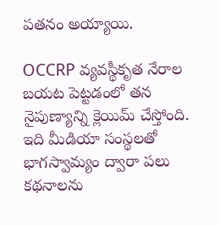పతనం అయ్యాయి.

OCCRP వ్యవస్థీకృత నేరాల  బయట పెట్టడంలో తన నైపుణ్యాన్ని క్లెయిమ్ చేస్తోంది. ఇది మీడియా సంస్థలతో భాగస్వామ్యం ద్వారా పలు కథనాలను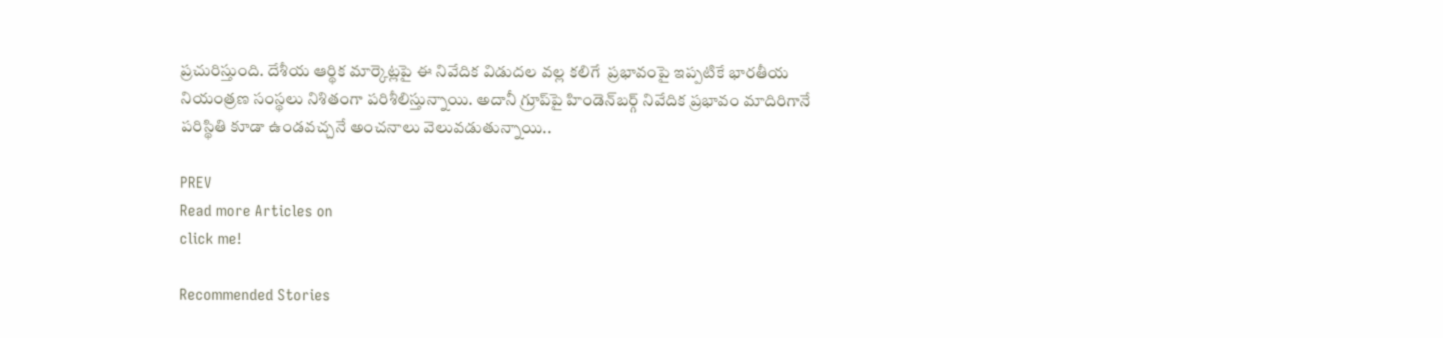ప్రచురిస్తుంది. దేశీయ ఆర్థిక మార్కెట్లపై ఈ నివేదిక విడుదల వల్ల కలిగే  ప్రభావంపై ఇప్పటికే భారతీయ నియంత్రణ సంస్థలు నిశితంగా పరిశీలిస్తున్నాయి. అదానీ గ్రూప్‌పై హిండెన్‌బర్గ్ నివేదిక ప్రభావం మాదిరిగానే పరిస్థితి కూడా ఉండవచ్చనే అంచనాలు వెలువడుతున్నాయి..

PREV
Read more Articles on
click me!

Recommended Stories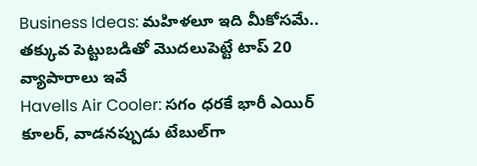Business Ideas: మహిళలూ ఇది మీకోసమే.. తక్కువ పెట్టుబడితో మొదలుపెట్టే టాప్ 20 వ్యాపారాలు ఇవే
Havells Air Cooler: సగం ధరకే భారీ ఎయిర్ కూలర్, వాడనప్పుడు టేబుల్‌గా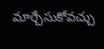మార్చేసుకోవచ్చు